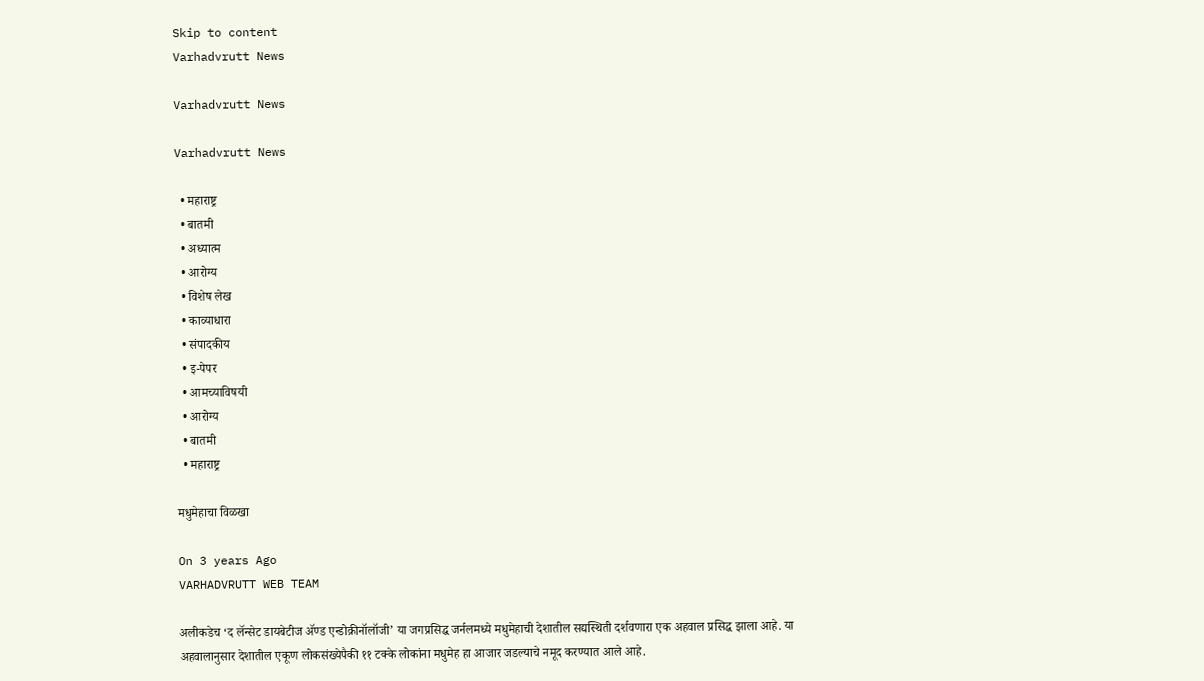Skip to content
Varhadvrutt News

Varhadvrutt News

Varhadvrutt News

  • महाराष्ट्र
  • बातमी
  • अध्यात्म
  • आरोग्य
  • विशेष लेख
  • काव्याधारा
  • संपादकीय
  • इ-पेपर
  • आमच्याविषयी
  • आरोग्य
  • बातमी
  • महाराष्ट्र

मधुमेहाचा विळखा

On 3 years Ago
VARHADVRUTT WEB TEAM

अलीकडेच ‘द लॅन्सेट डायबेटीज ॲण्ड एन्डोक्रीनॉलॉजी’ या जगप्रसिद्ध जर्नलमध्ये मधुमेहाची देशातील सद्यस्थिती दर्शवणारा एक अहवाल प्रसिद्ध झाला आहे. या अहवालानुसार देशातील एकूण लोकसंख्येपैकी ११ टक्के लोकांना मधुमेह हा आजार जडल्याचे नमूद करण्यात आले आहे.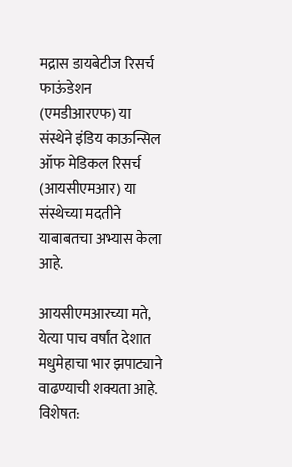मद्रास डायबेटीज रिसर्च फाऊंडेशन (एमडीआरएफ) या संस्थेने इंडिय काऊन्सिल ऑफ मेडिकल रिसर्च (आयसीएमआर) या संस्थेच्या मदतीने याबाबतचा अभ्यास केला आहे.

आयसीएमआरच्या मते, येत्या पाच वर्षांत देशात मधुमेहाचा भार झपाट्याने वाढण्याची शक्यता आहे. विशेषत: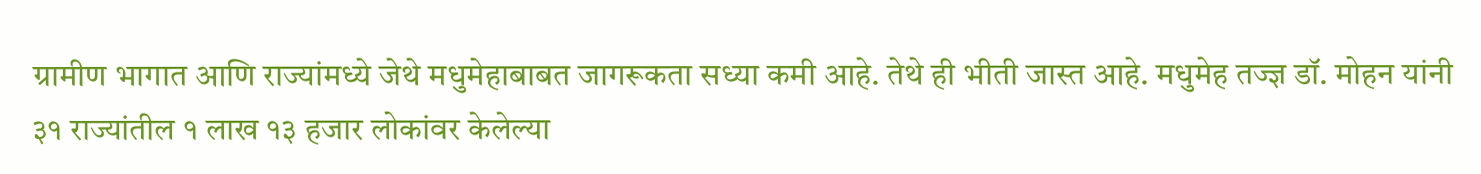ग्रामीण भागात आणि राज्यांमध्ये जेथे मधुमेहाबाबत जागरूकता सध्या कमी आहे. तेथे ही भीती जास्त आहे. मधुमेह तज्ज्ञ डॉ. मोहन यांनी ३१ राज्यांतील १ लाख १३ हजार लोकांवर केलेल्या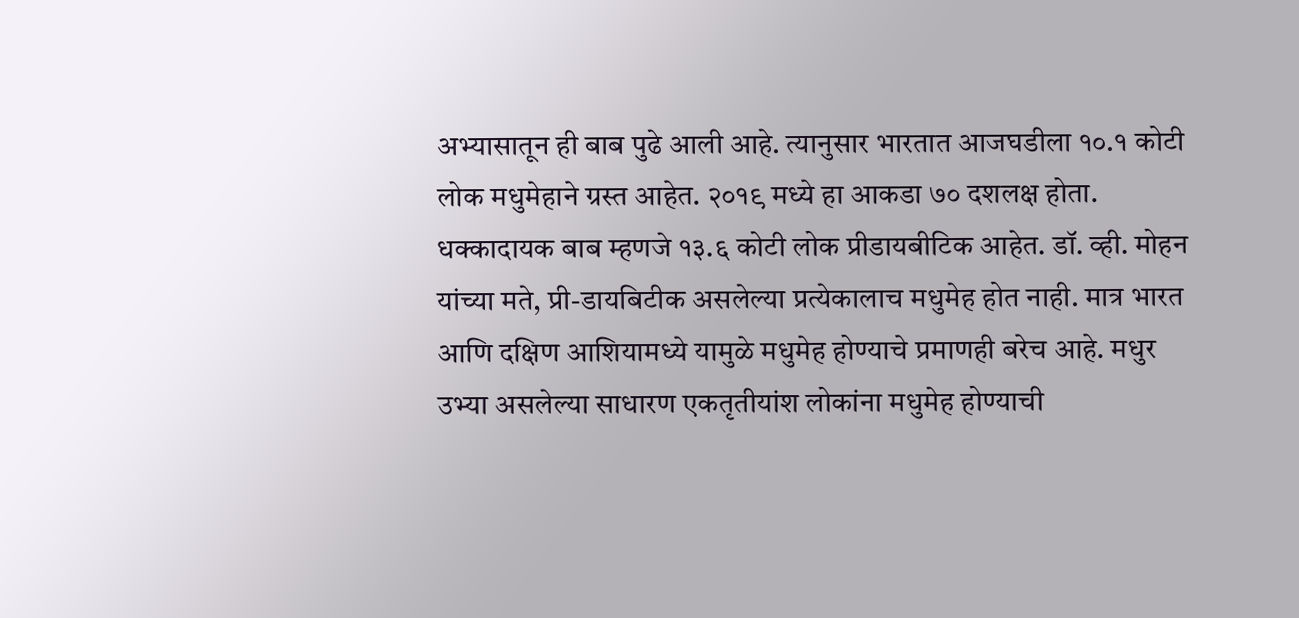अभ्यासातून ही बाब पुढे आली आहे. त्यानुसार भारतात आजघडीला १०.१ कोटी लोक मधुमेहाने ग्रस्त आहेत. २०१९ मध्ये हा आकडा ७० दशलक्ष होता. धक्कादायक बाब म्हणजे १३.६ कोटी लोक प्रीडायबीटिक आहेत. डॉ. व्ही. मोहन यांच्या मते, प्री-डायबिटीक असलेल्या प्रत्येकालाच मधुमेह होत नाही. मात्र भारत आणि दक्षिण आशियामध्ये यामुळे मधुमेह होण्याचे प्रमाणही बरेच आहे. मधुर उभ्या असलेल्या साधारण एकतृतीयांश लोकांना मधुमेह होण्याची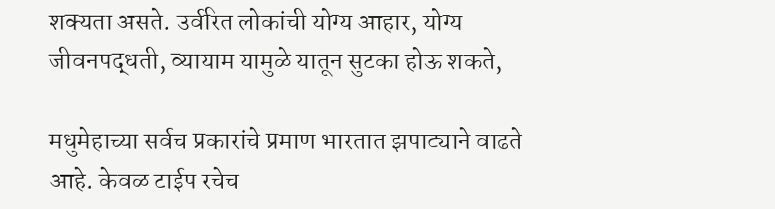शक्यता असते. उर्वरित लोकांची योग्य आहार, योग्य जीवनपद्धती, व्यायाम यामुळे यातून सुटका होऊ शकते,

मधुमेहाच्या सर्वच प्रकारांचे प्रमाण भारतात झपाट्याने वाढते आहे. केवळ टाईप रचेच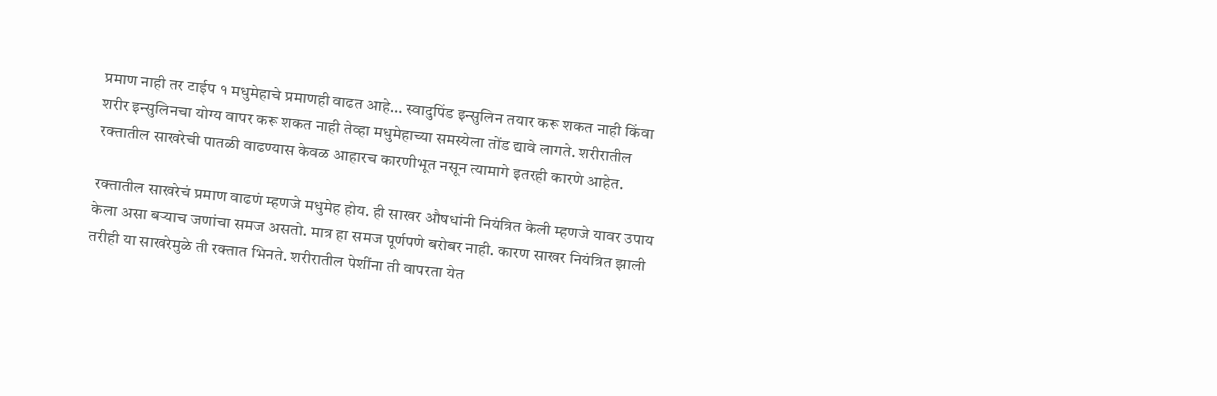प्रमाण नाही तर टाईप १ मधुमेहाचे प्रमाणही वाढत आहे… स्वादुपिंड इन्सुलिन तयार करू शकत नाही किंवा शरीर इन्सुलिनचा योग्य वापर करू शकत नाही तेव्हा मधुमेहाच्या समस्येला तोंड द्यावे लागते. शरीरातील रक्तातील साखरेची पातळी वाढण्यास केवळ आहारच कारणीभूत नसून त्यामागे इतरही कारणे आहेत.

रक्तातील साखरेचं प्रमाण वाढणं म्हणजे मधुमेह होय. ही साखर औषधांनी नियंत्रित केली म्हणजे यावर उपाय केला असा बऱ्याच जणांचा समज असतो. मात्र हा समज पूर्णपणे बरोबर नाही. कारण साखर नियंत्रित झाली तरीही या साखरेमुळे ती रक्तात भिनते. शरीरातील पेशींना ती वापरता येत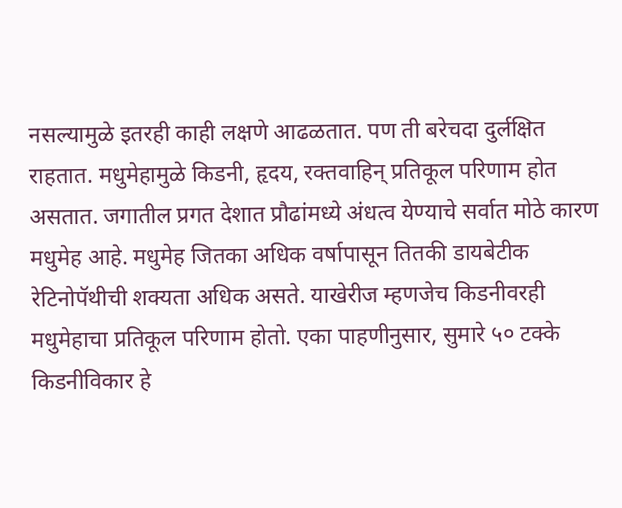नसल्यामुळे इतरही काही लक्षणे आढळतात. पण ती बरेचदा दुर्लक्षित राहतात. मधुमेहामुळे किडनी, हृदय, रक्तवाहिन् प्रतिकूल परिणाम होत असतात. जगातील प्रगत देशात प्रौढांमध्ये अंधत्व येण्याचे सर्वात मोठे कारण मधुमेह आहे. मधुमेह जितका अधिक वर्षापासून तितकी डायबेटीक रेटिनोपॅथीची शक्यता अधिक असते. याखेरीज म्हणजेच किडनीवरही मधुमेहाचा प्रतिकूल परिणाम होतो. एका पाहणीनुसार, सुमारे ५० टक्के किडनीविकार हे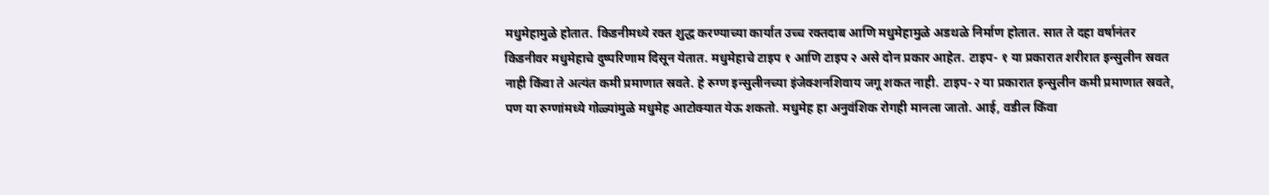मधुमेहामुळे होतात. किडनीमध्ये रक्त शुद्ध करण्याच्या कार्यात उच्च रक्तदाब आणि मधुमेहामुळे अडथळे निर्माण होतात. सात ते दहा वर्षानंतर किडनीवर मधुमेहाचे दुष्परिणाम दिसून येतात. मधुमेहाचे टाइप १ आणि टाइप २ असे दोन प्रकार आहेत. टाइप- १ या प्रकारात शरीरात इन्सुलीन स्रवत नाही किंवा ते अत्यंत कमी प्रमाणात स्रवते. हे रुग्ण इन्सुलीनच्या इंजेक्शनशिवाय जगू शकत नाही. टाइप-२ या प्रकारात इन्सुलीन कमी प्रमाणात स्रवते, पण या रुग्णांमध्ये गोळ्यांमुळे मधुमेह आटोक्यात येऊ शकतो. मधुमेह हा अनुवंशिक रोगही मानला जातो. आई, वडील किंवा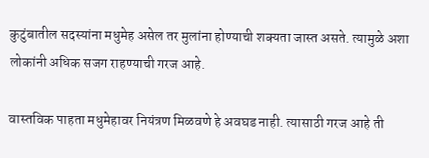कुटुंबातील सदस्यांना मधुमेह असेल तर मुलांना होण्याची शक्यता जास्त असते. त्यामुळे अशा लोकांनी अधिक सजग राहण्याची गरज आहे.

वास्तविक पाहता मधुमेहावर नियंत्रण मिळवणे हे अवघड नाही. त्यासाठी गरज आहे ती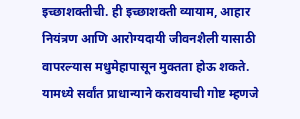इच्छाशक्तीची. ही इच्छाशक्ती व्यायाम, आहार नियंत्रण आणि आरोग्यदायी जीवनशैली यासाठी वापरल्यास मधुमेहापासून मुक्तता होऊ शकते. यामध्ये सर्वांत प्राधान्याने करावयाची गोष्ट म्हणजे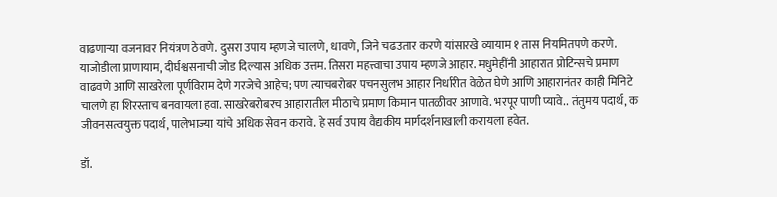वाढणाऱ्या वजनावर नियंत्रण ठेवणे. दुसरा उपाय म्हणजे चालणे, धावणे, जिने चढउतार करणे यांसारखे व्यायाम १ तास नियमितपणे करणे. याजोडीला प्राणायाम, दीर्घश्वसनाची जोड दिल्यास अधिक उत्तम. तिसरा महत्त्वाचा उपाय म्हणजे आहार. मधुमेहींनी आहारात प्रोटिन्सचे प्रमाण वाढवणे आणि साखरेला पूर्णविराम देणे गरजेचे आहेच; पण त्याचबरोबर पचनसुलभ आहार निर्धारीत वेळेत घेणे आणि आहारानंतर काही मिनिटे चालणे हा शिरस्ताच बनवायला हवा. साखरेबरोबरच आहारातील मीठाचे प्रमाण किमान पातळीवर आणावे. भरपूर पाणी प्यावे.. तंतुमय पदार्थ, क जीवनसत्वयुक्त पदार्थ, पालेभाज्या यांचे अधिक सेवन करावे. हे सर्व उपाय वैद्यकीय मार्गदर्शनाखाली करायला हवेत.

डॉ.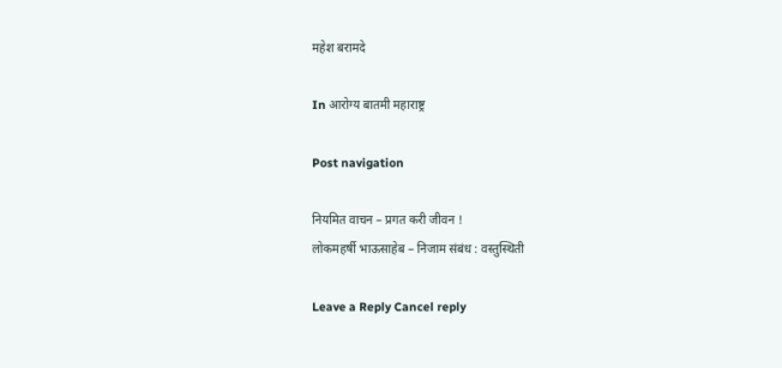महेश बरामदे

In आरोग्य बातमी महाराष्ट्र

Post navigation

नियमित वाचन – प्रगत करी जीवन !
लोकमहर्षी भाऊसाहेब – निजाम संबंध : वस्तुस्थिती

Leave a Reply Cancel reply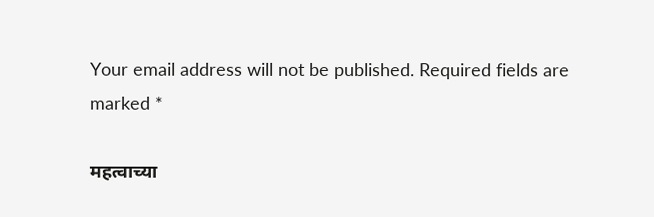Your email address will not be published. Required fields are marked *

महत्वाच्या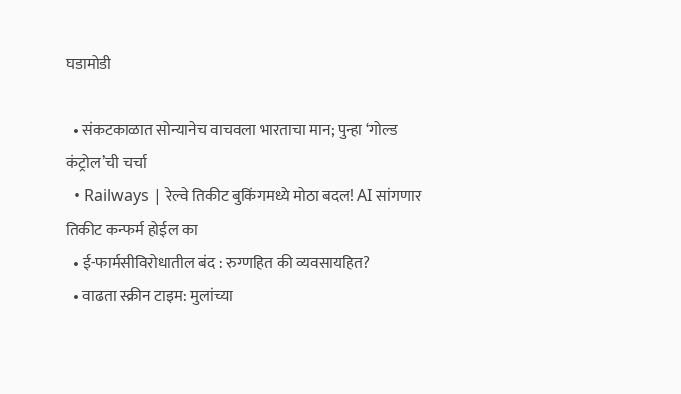घडामोडी

  • संकटकाळात सोन्यानेच वाचवला भारताचा मान; पुन्हा ‘गोल्ड कंट्रोल’ची चर्चा
  • Railways | रेल्वे तिकीट बुकिंगमध्ये मोठा बदल! AI सांगणार तिकीट कन्फर्म होईल का
  • ई-फार्मसीविरोधातील बंद : रुग्णहित की व्यवसायहित?
  • वाढता स्क्रीन टाइम: मुलांच्या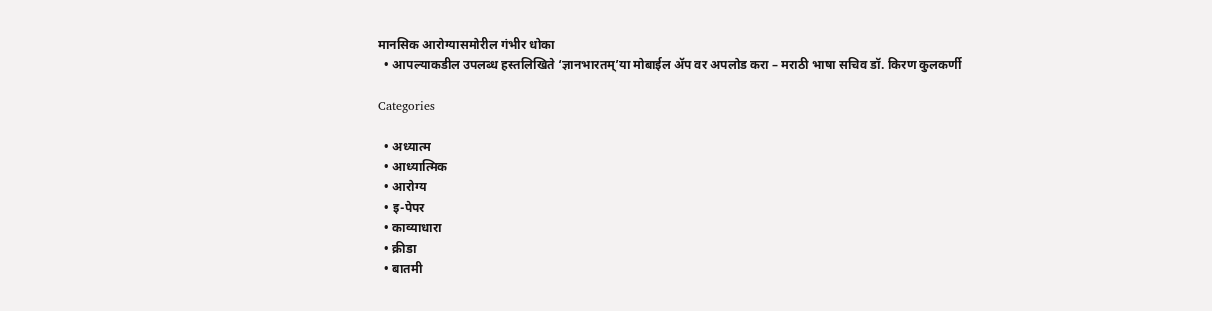मानसिक आरोग्यासमोरील गंभीर धोका
  • आपल्याकडील उपलब्ध हस्तलिखिते ‘ज्ञानभारतम्’या मोबाईल ॲप वर अपलोड करा – मराठी भाषा सचिव डॉ. किरण कुलकर्णी

Categories

  • अध्यात्म
  • आध्यात्मिक
  • आरोग्य
  • इ-पेपर
  • काव्याधारा
  • क्रीडा
  • बातमी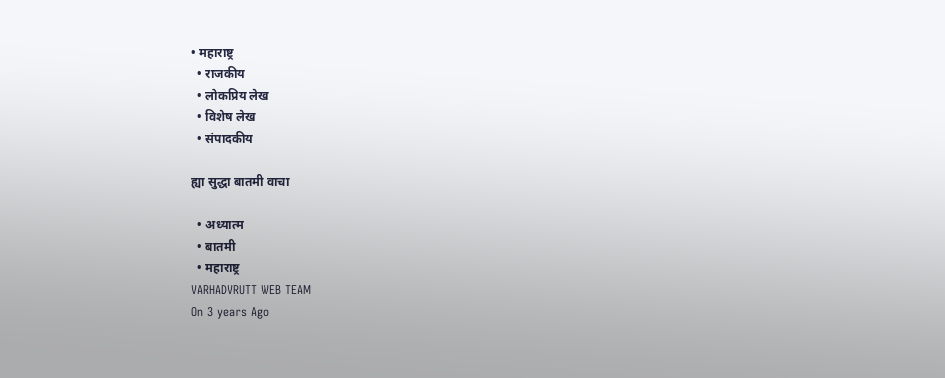• महाराष्ट्र
  • राजकीय
  • लोकप्रिय लेख
  • विशेष लेख
  • संपादकीय

ह्या सुद्धा बातमी वाचा

  • अध्यात्म
  • बातमी
  • महाराष्ट्र
VARHADVRUTT WEB TEAM
On 3 years Ago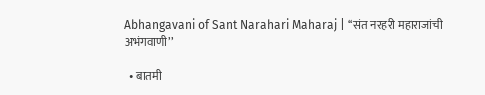Abhangavani of Sant Narahari Maharaj | ‘‘संत नरहरी महाराजांची अभंगवाणी’’

  • बातमी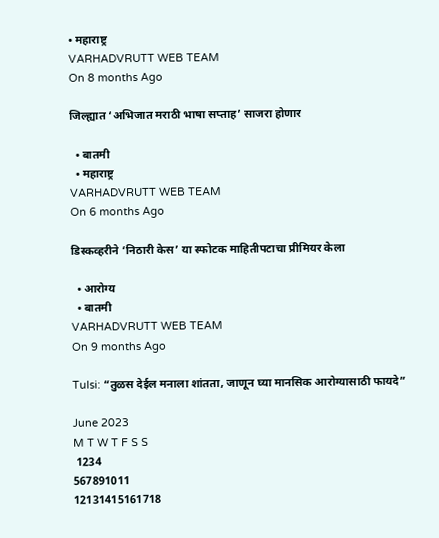• महाराष्ट्र
VARHADVRUTT WEB TEAM
On 8 months Ago

जिल्ह्यात ‘अभिजात मराठी भाषा सप्ताह’ साजरा होणार

  • बातमी
  • महाराष्ट्र
VARHADVRUTT WEB TEAM
On 6 months Ago

डिस्कव्हरीने ‘निठारी केस’ या स्फोटक माहितीपटाचा प्रीमियर केला

  • आरोग्य
  • बातमी
VARHADVRUTT WEB TEAM
On 9 months Ago

Tulsi: “तुळस देईल मनाला शांतता, जाणून घ्या मानसिक आरोग्यासाठी फायदे”

June 2023
M T W T F S S
 1234
567891011
12131415161718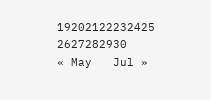19202122232425
2627282930
« May   Jul »